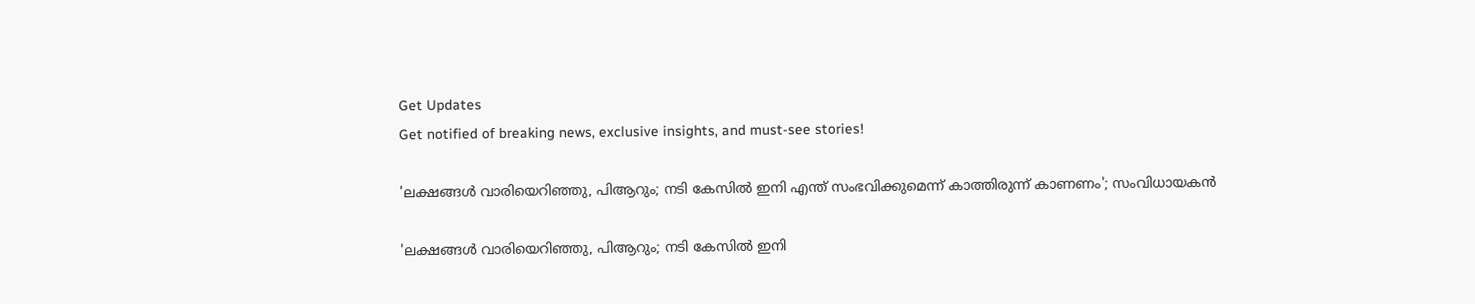Get Updates
Get notified of breaking news, exclusive insights, and must-see stories!

'ലക്ഷങ്ങൾ വാരിയെറിഞ്ഞു, പിആറും; നടി കേസിൽ ഇനി എന്ത് സംഭവിക്കുമെന്ന് കാത്തിരുന്ന് കാണണം'; സംവിധായകൻ

'ലക്ഷങ്ങൾ വാരിയെറിഞ്ഞു, പിആറും; നടി കേസിൽ ഇനി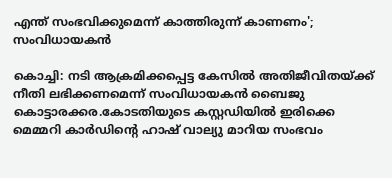എന്ത് സംഭവിക്കുമെന്ന് കാത്തിരുന്ന് കാണണം'; സംവിധായകൻ

കൊച്ചി: നടി ആക്രമിക്കപ്പെട്ട കേസിൽ അതിജീവിതയ്ക്ക് നീതി ലഭിക്കണമെന്ന് സംവിധായകൻ ബൈജു കൊട്ടാരക്കര.കോടതിയുടെ കസ്റ്റഡിയിൽ ഇരിക്കെ മെമ്മറി കാർഡിന്റെ ഹാഷ് വാല്യു മാറിയ സംഭവം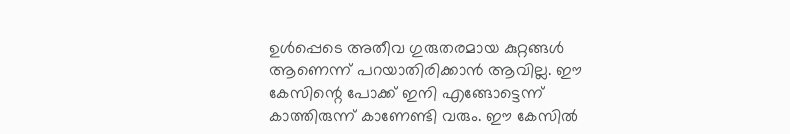ഉൾപ്പെടെ അതീവ ഗുരുതരമായ കുറ്റങ്ങൾ ആണെന്ന് പറയാതിരിക്കാൻ ആവില്ല. ഈ കേസിന്റെ പോക്ക് ഇനി എങ്ങോട്ടെന്ന് കാത്തിരുന്ന് കാണേണ്ടി വരും. ഈ കേസിൽ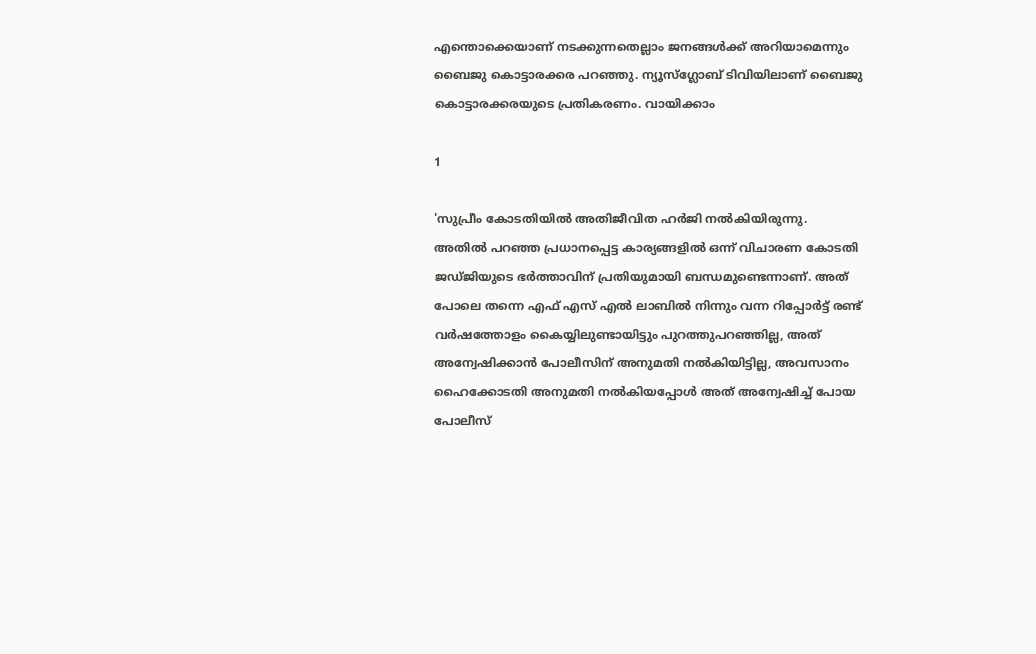എന്തൊക്കെയാണ് നടക്കുന്നതെല്ലാം ജനങ്ങൾക്ക് അറിയാമെന്നും ബൈജു കൊട്ടാരക്കര പറഞ്ഞു. ന്യൂസ്ഗ്ലോബ് ടിവിയിലാണ് ബൈജു കൊട്ടാരക്കരയുടെ പ്രതികരണം. വായിക്കാം

1

'സുപ്രീം കോടതിയിൽ അതിജീവിത ഹർജി നൽകിയിരുന്നു. അതിൽ പറഞ്ഞ പ്രധാനപ്പെട്ട കാര്യങ്ങളിൽ ഒന്ന് വിചാരണ കോടതി ജഡ്ജിയുടെ ഭർത്താവിന് പ്രതിയുമായി ബന്ധമുണ്ടെന്നാണ്. അത് പോലെ തന്നെ എഫ് എസ് എൽ ലാബിൽ നിന്നും വന്ന റിപ്പോർട്ട് രണ്ട് വർഷത്തോളം കൈയ്യിലുണ്ടായിട്ടും പുറത്തുപറഞ്ഞില്ല, അത് അന്വേഷിക്കാൻ പോലീസിന് അനുമതി നൽകിയിട്ടില്ല, അവസാനം ഹൈക്കോടതി അനുമതി നൽകിയപ്പോൾ അത് അന്വേഷിച്ച് പോയ പോലീസ്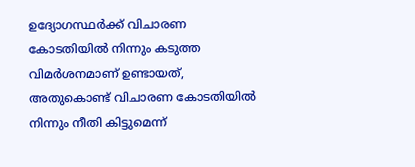ഉദ്യോഗസ്ഥർക്ക് വിചാരണ കോടതിയിൽ നിന്നും കടുത്ത വിമർശനമാണ് ഉണ്ടായത്, അതുകൊണ്ട് വിചാരണ കോടതിയിൽ നിന്നും നീതി കിട്ടുമെന്ന്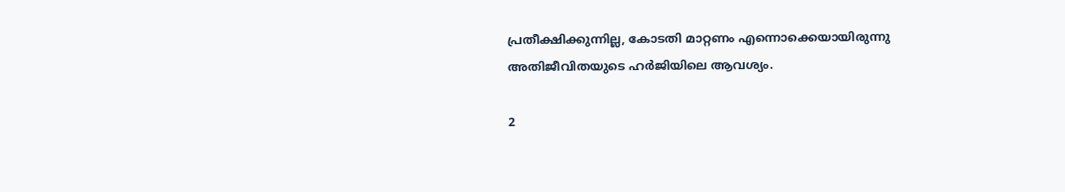പ്രതീക്ഷിക്കുന്നില്ല, കോടതി മാറ്റണം എന്നൊക്കെയായിരുന്നു അതിജീവിതയുടെ ഹർജിയിലെ ആവശ്യം.

2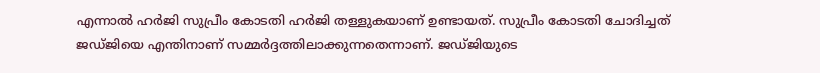എന്നാൽ ഹർജി സുപ്രീം കോടതി ഹർജി തള്ളുകയാണ് ഉണ്ടായത്. സുപ്രീം കോടതി ചോദിച്ചത് ജഡ്ജിയെ എന്തിനാണ് സമ്മർദ്ദത്തിലാക്കുന്നതെന്നാണ്. ജഡ്ജിയുടെ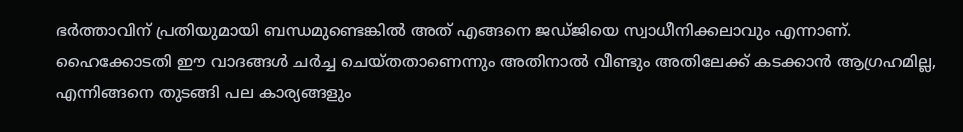ഭർത്താവിന് പ്രതിയുമായി ബന്ധമുണ്ടെങ്കിൽ അത് എങ്ങനെ ജഡ്ജിയെ സ്വാധീനിക്കലാവും എന്നാണ്. ഹൈക്കോടതി ഈ വാദങ്ങൾ ചർച്ച ചെയ്തതാണെന്നും അതിനാൽ വീണ്ടും അതിലേക്ക് കടക്കാൻ ആഗ്രഹമില്ല, എന്നിങ്ങനെ തുടങ്ങി പല കാര്യങ്ങളും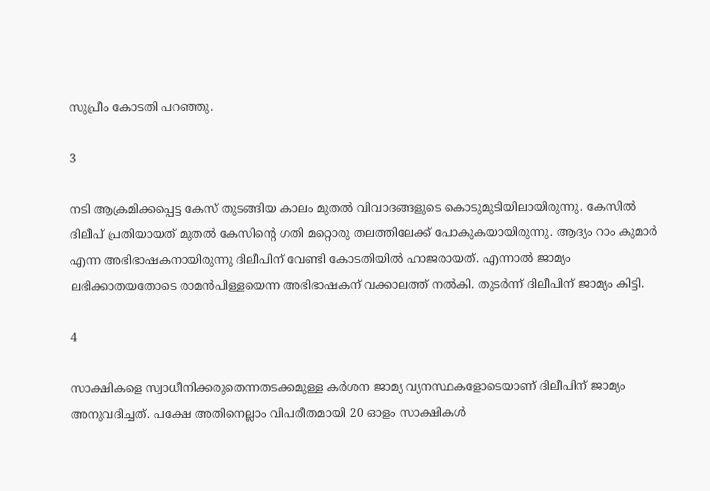സുപ്രീം കോടതി പറഞ്ഞു.

3

നടി ആക്രമിക്കപ്പെട്ട കേസ് തുടങ്ങിയ കാലം മുതൽ വിവാദങ്ങളുടെ കൊടുമുടിയിലായിരുന്നു. കേസിൽ ദിലീപ് പ്രതിയായത് മുതൽ കേസിന്റെ ഗതി മറ്റൊരു തലത്തിലേക്ക് പോകുകയായിരുന്നു. ആദ്യം റാം കുമാർ എന്ന അഭിഭാഷകനായിരുന്നു ദിലീപിന് വേണ്ടി കോടതിയിൽ ഹാജരായത്. എന്നാൽ ജാമ്യം ലഭിക്കാതയതോടെ രാമൻപിള്ളയെന്ന അഭിഭാഷകന് വക്കാലത്ത് നൽകി. തുടർന്ന് ദിലീപിന് ജാമ്യം കിട്ടി.

4

സാക്ഷികളെ സ്വാധീനിക്കരുതെന്നതടക്കമുള്ള കർശന ജാമ്യ വ്യനസ്ഥകളോടെയാണ് ദിലീപിന് ജാമ്യം അനുവദിച്ചത്. പക്ഷേ അതിനെല്ലാം വിപരീതമായി 20 ഓളം സാക്ഷികൾ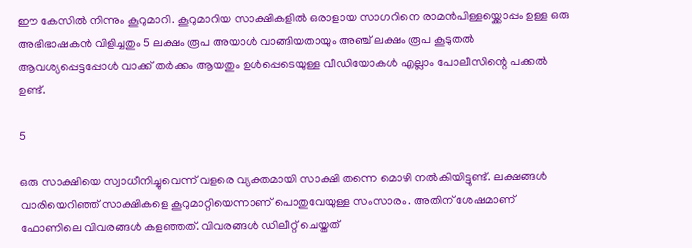ഈ കേസിൽ നിന്നും കൂറുമാറി. കൂറുമാറിയ സാക്ഷികളിൽ ഒരാളായ സാഗറിനെ രാമൻപിള്ളയ്ക്കൊപ്പം ഉള്ള ഒരു അഭിഭാഷകൻ വിളിച്ചതും 5 ലക്ഷം രൂപ അയാൾ വാങ്ങിയതായും അഞ്ച് ലക്ഷം രൂപ കൂടുതൽ ആവശ്യപ്പെട്ടപ്പോൾ വാക്ക് തർക്കം ആയതും ഉൾപ്പെടെയുള്ള വീഡിയോകൾ എല്ലാം പോലീസിന്റെ പക്കൽ ഉണ്ട്.

5

ഒരു സാക്ഷിയെ സ്വാധീനിച്ചുവെന്ന് വളരെ വ്യക്തമായി സാക്ഷി തന്നെ മൊഴി നൽകിയിട്ടുണ്ട്. ലക്ഷങ്ങൾ വാരിയെറിഞ്ഞ് സാക്ഷികളെ കൂറുമാറ്റിയെന്നാണ് പൊതുവേയുള്ള സംസാരം. അതിന് ശേഷമാണ് ഫോണിലെ വിവരങ്ങൾ കളഞ്ഞത്. വിവരങ്ങൾ ഡിലീറ്റ് ചെയ്തത്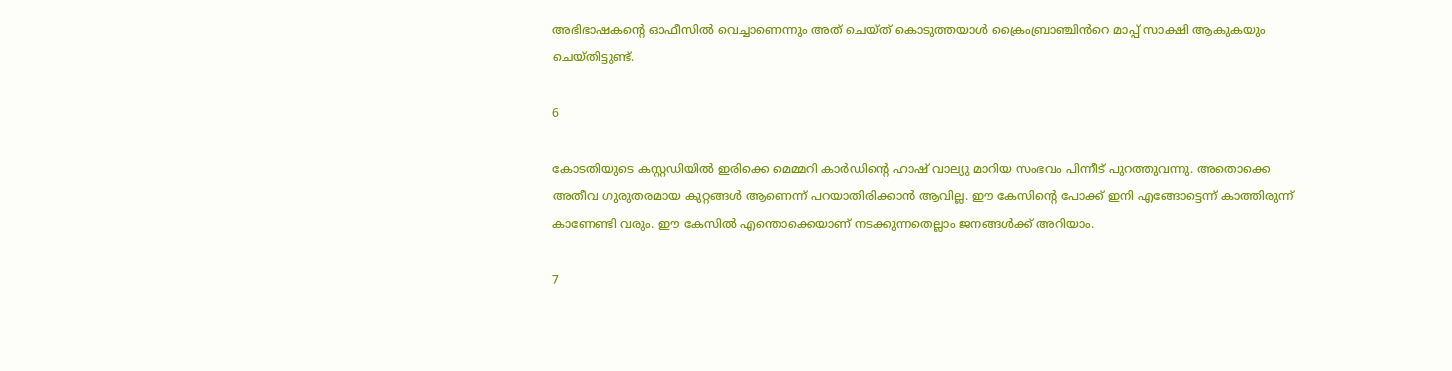അഭിഭാഷകന്റെ ഓഫീസിൽ വെച്ചാണെന്നും അത് ചെയ്ത് കൊടുത്തയാൾ ക്രൈംബ്രാഞ്ചിൻറെ മാപ്പ് സാക്ഷി ആകുകയും ചെയ്തിട്ടുണ്ട്.

6

കോടതിയുടെ കസ്റ്റഡിയിൽ ഇരിക്കെ മെമ്മറി കാർഡിന്റെ ഹാഷ് വാല്യു മാറിയ സംഭവം പിന്നീട് പുറത്തുവന്നു. അതൊക്കെ അതീവ ഗുരുതരമായ കുറ്റങ്ങൾ ആണെന്ന് പറയാതിരിക്കാൻ ആവില്ല. ഈ കേസിന്റെ പോക്ക് ഇനി എങ്ങോട്ടെന്ന് കാത്തിരുന്ന് കാണേണ്ടി വരും. ഈ കേസിൽ എന്തൊക്കെയാണ് നടക്കുന്നതെല്ലാം ജനങ്ങൾക്ക് അറിയാം.

7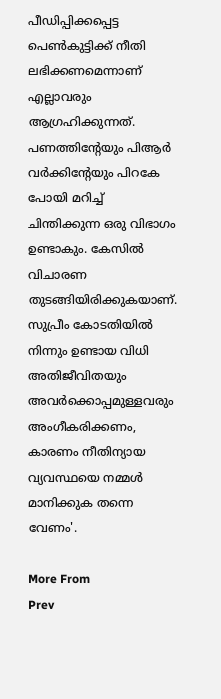പീഡിപ്പിക്കപ്പെട്ട പെൺകുട്ടിക്ക് നീതി ലഭിക്കണമെന്നാണ് എല്ലാവരും ആഗ്രഹിക്കുന്നത്. പണത്തിന്റേയും പിആർ വർക്കിന്റേയും പിറകേ പോയി മറിച്ച് ചിന്തിക്കുന്ന ഒരു വിഭാഗം ഉണ്ടാകും. കേസിൽ വിചാരണ തുടങ്ങിയിരിക്കുകയാണ്. സുപ്രീം കോടതിയിൽ നിന്നും ഉണ്ടായ വിധി അതിജീവിതയും അവർക്കൊപ്പമുള്ളവരും അംഗീകരിക്കണം, കാരണം നീതിന്യായ വ്യവസ്ഥയെ നമ്മൾ മാനിക്കുക തന്നെ വേണം'.

More From
Prev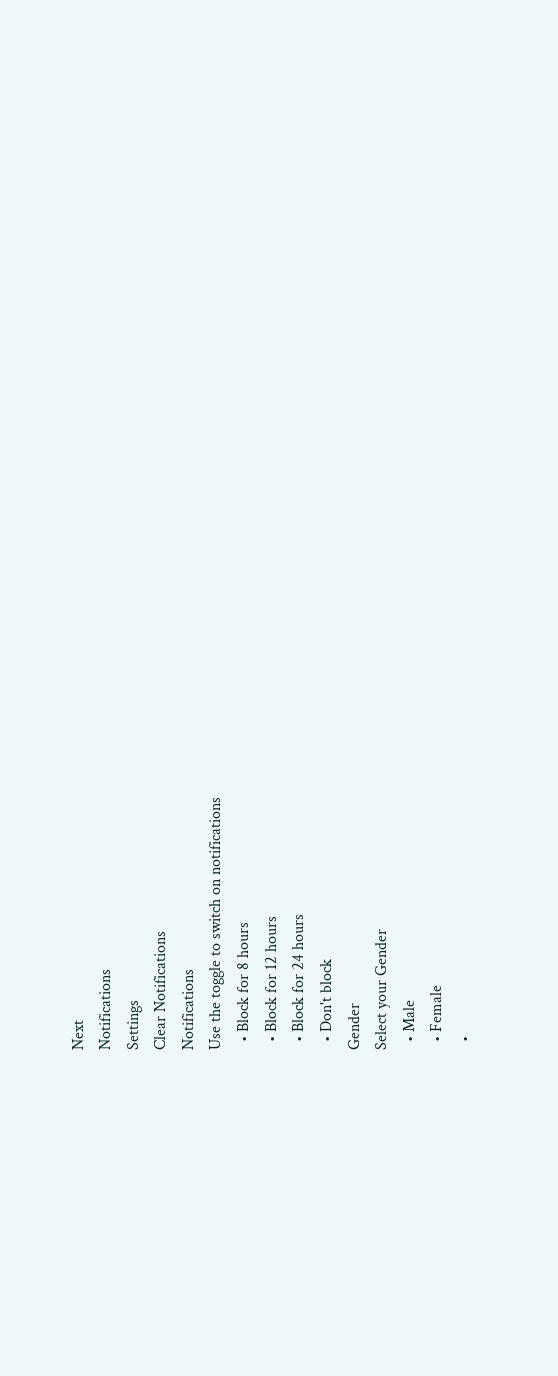Next
Notifications
Settings
Clear Notifications
Notifications
Use the toggle to switch on notifications
  • Block for 8 hours
  • Block for 12 hours
  • Block for 24 hours
  • Don't block
Gender
Select your Gender
  • Male
  • Female
  •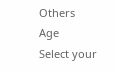Others
Age
Select your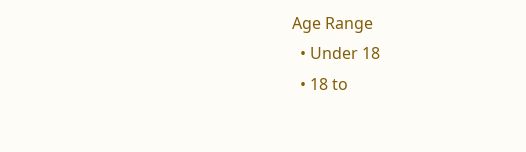Age Range
  • Under 18
  • 18 to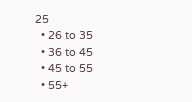25
  • 26 to 35
  • 36 to 45
  • 45 to 55
  • 55+